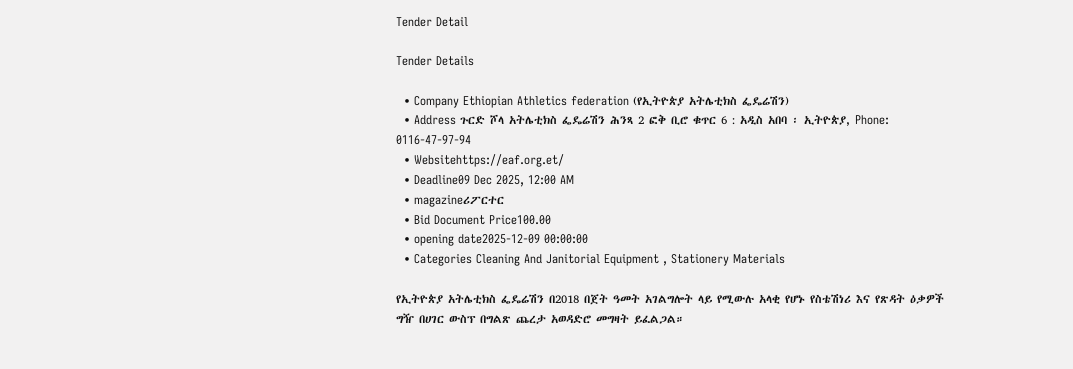Tender Detail

Tender Details

  • Company Ethiopian Athletics federation (የኢትዮጵያ አትሌቲክስ ፌዴሬሽን)
  • Address ጉርድ ሾላ አትሌቲክስ ፌዴሬሽን ሕንጻ 2 ፎቅ ቢሮ ቁጥር 6 : አዲስ አበባ ፡ ኢትዮጵያ, Phone: 0116-47-97-94
  • Websitehttps://eaf.org.et/
  • Deadline09 Dec 2025, 12:00 AM
  • magazineሪፖርተር
  • Bid Document Price100.00
  • opening date2025-12-09 00:00:00
  • Categories Cleaning And Janitorial Equipment , Stationery Materials

የኢትዮጵያ አትሌቲክስ ፌዴሬሽን በ2018 በጀት ዓመት አገልግሎት ላይ የሚውሉ አላቂ የሆኑ የስቴሽነሪ እና የጽዳት ዕቃዎች ግዥ በሀገር ውስፕ በግልጽ ጨረታ አወዳድሮ መግዛት ይፈልጋል።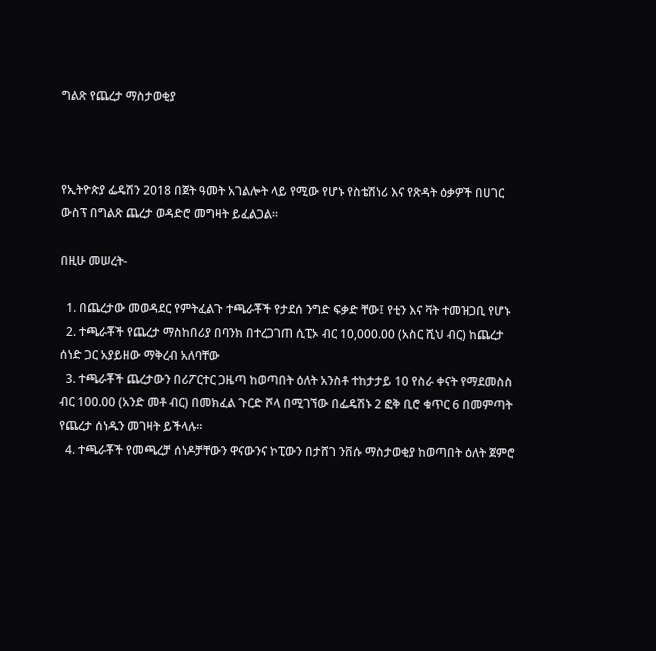ግልጽ የጨረታ ማስታወቂያ



የኢትዮጵያ ፌዴሽን 2018 በጀት ዓመት አገልሎት ላይ የሚው የሆኑ የስቴሽነሪ እና የጽዳት ዕቃዎች በሀገር ውስፕ በግልጽ ጨረታ ወዳድሮ መግዛት ይፈልጋል።

በዚሁ መሠረት-

  1. በጨረታው መወዳደር የምትፈልጉ ተጫራቾች የታደሰ ንግድ ፍቃድ ቸው፤ የቲን እና ቫት ተመዝጋቢ የሆኑ
  2. ተጫራቾች የጨረታ ማስከበሪያ በባንክ በተረጋገጠ ሲፒኦ ብር 10,000.00 (አስር ሺህ ብር) ከጨረታ ሰነድ ጋር አያይዘው ማቅረብ አለባቸው
  3. ተጫራቾች ጨረታውን በሪፖርተር ጋዜጣ ከወጣበት ዕለት አንስቶ ተከታታይ 10 የስራ ቀናት የማደመስስ ብር 100.00 (አንድ መቶ ብር) በመክፈል ጉርድ ሾላ በሚገኘው በፌዴሽኑ 2 ፎቅ ቢሮ ቁጥር 6 በመምጣት የጨረታ ሰነዱን መገዛት ይችላሉ።
  4. ተጫራቾች የመጫረቻ ሰነዶቻቸውን ዋናውንና ኮፒውን በታሸገ ንቨሱ ማስታወቂያ ከወጣበት ዕለት ጀምሮ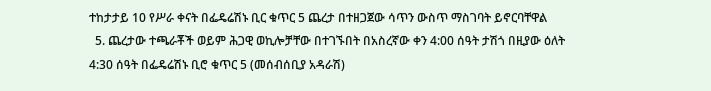ተከታታይ 10 የሥራ ቀናት በፌዴሬሽኑ ቢር ቁጥር 5 ጨረታ በተዘጋጀው ሳጥን ውስጥ ማስገባት ይኖርባቸዋል
  5. ጨረታው ተጫራቾች ወይም ሕጋዊ ወኪሎቻቸው በተገኙበት በአስረኛው ቀን 4:00 ሰዓት ታሽጎ በዚያው ዕለት 4:30 ሰዓት በፌዴሬሽኑ ቢሮ ቁጥር 5 (መሰብሰቢያ አዳራሽ)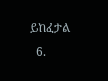ይከፈታል
  6.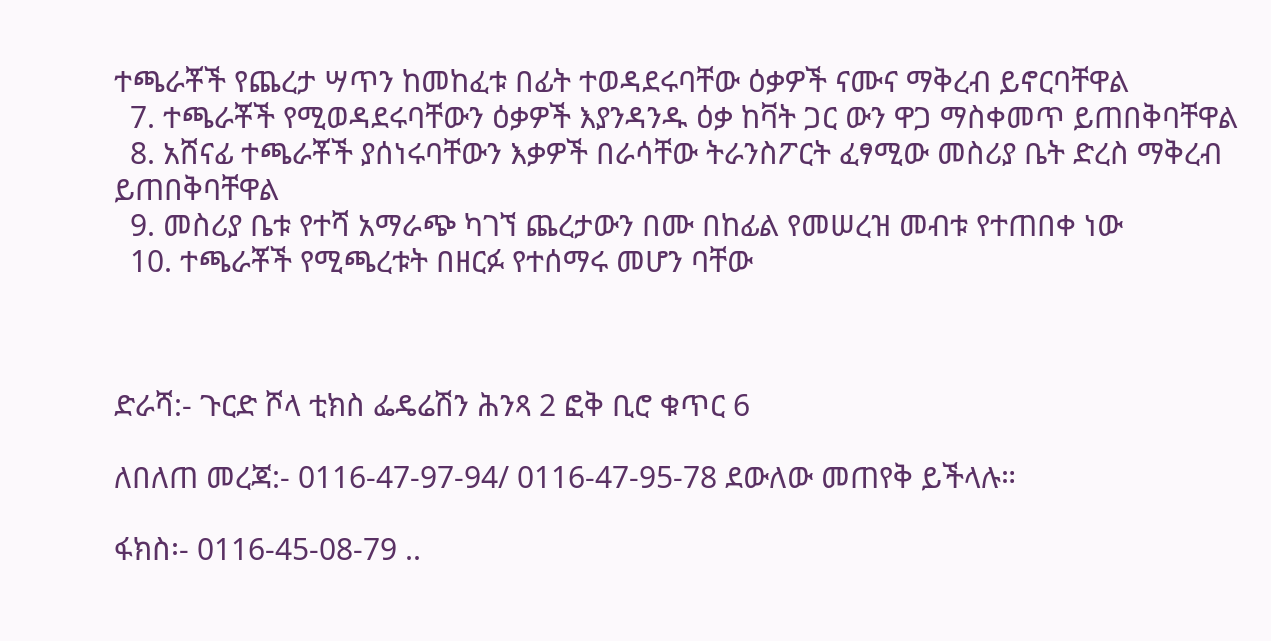ተጫራቾች የጨረታ ሣጥን ከመከፈቱ በፊት ተወዳደሩባቸው ዕቃዎች ናሙና ማቅረብ ይኖርባቸዋል
  7. ተጫራቾች የሚወዳደሩባቸውን ዕቃዎች እያንዳንዱ ዕቃ ከቫት ጋር ውን ዋጋ ማስቀመጥ ይጠበቅባቸዋል
  8. አሸናፊ ተጫራቾች ያሰነሩባቸውን እቃዎች በራሳቸው ትራንስፖርት ፈፃሚው መስሪያ ቤት ድረስ ማቅረብ ይጠበቅባቸዋል
  9. መስሪያ ቤቱ የተሻ አማራጭ ካገኘ ጨረታውን በሙ በከፊል የመሠረዝ መብቱ የተጠበቀ ነው
  10. ተጫራቾች የሚጫረቱት በዘርፉ የተሰማሩ መሆን ባቸው



ድራሻ:- ጉርድ ሾላ ቲክስ ፌዴሬሽን ሕንጻ 2 ፎቅ ቢሮ ቁጥር 6

ለበለጠ መረጃ:- 0116-47-97-94/ 0116-47-95-78 ደውለው መጠየቅ ይችላሉ።

ፋክስ፡- 0116-45-08-79 ..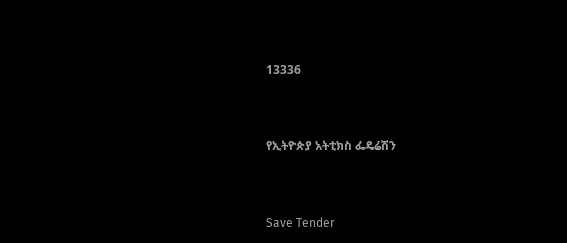13336



የኢትዮጵያ አትቲክስ ፌዴሬሽን



Save Tender